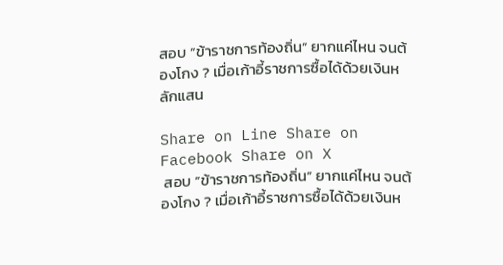สอบ “ข้าราชการท้องถิ่น” ยากแค่ไหน จนต้องโกง ? เมื่อเก้าอี้ราชการซื้อได้ด้วยเงินหลักแสน

Share on Line Share on Facebook Share on X
 สอบ “ข้าราชการท้องถิ่น” ยากแค่ไหน จนต้องโกง ? เมื่อเก้าอี้ราชการซื้อได้ด้วยเงินห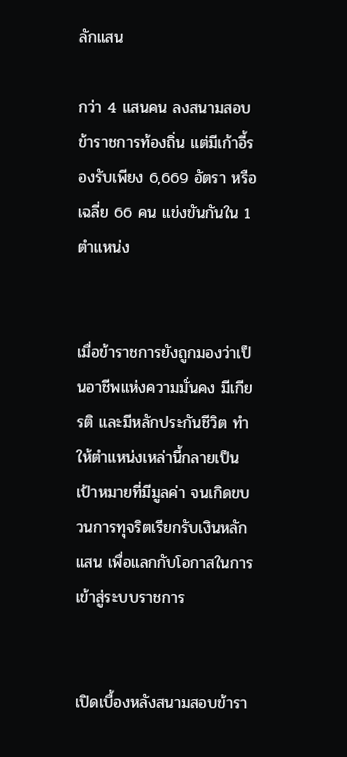ลักแสน

กว่า 4 แสนคน ลงสนามสอบข้าราชการท้องถิ่น แต่มีเก้าอี้รองรับเพียง 6,669 อัตรา หรือเฉลี่ย 66 คน แข่งขันกันใน 1 ตำแหน่ง


เมื่อข้าราชการยังถูกมองว่าเป็นอาชีพแห่งความมั่นคง มีเกียรติ และมีหลักประกันชีวิต ทำให้ตำแหน่งเหล่านี้กลายเป็นเป้าหมายที่มีมูลค่า จนเกิดขบวนการทุจริตเรียกรับเงินหลักแสน เพื่อแลกกับโอกาสในการเข้าสู่ระบบราชการ


เปิดเบื้องหลังสนามสอบข้ารา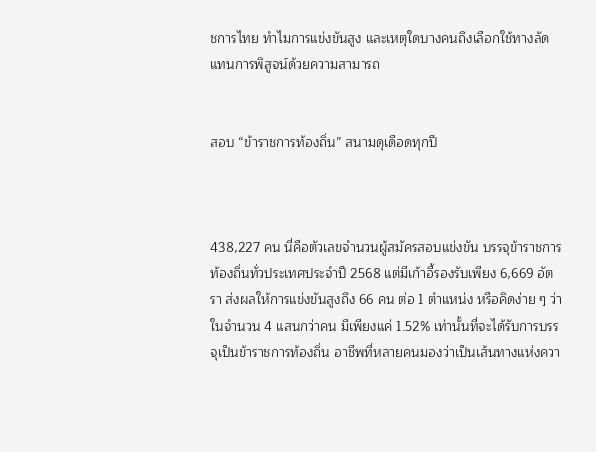ชการไทย ทำไมการแข่งขันสูง และเหตุใดบางคนถึงเลือกใช้ทางลัดแทนการพิสูจน์ด้วยความสามารถ


สอบ “ข้าราชการท้องถิ่น” สนามดุเดือดทุกปี



438,227 คน นี่คือตัวเลขจำนวนผู้สมัครสอบแข่งขัน บรรจุข้าราชการท้องถิ่นทั่วประเทศประจำปี 2568 แต่มีเก้าอี้รองรับเพียง 6,669 อัตรา ส่งผลให้การแข่งขันสูงถึง 66 คน ต่อ 1 ตำแหน่ง หรือคิดง่าย ๆ ว่า ในจำนวน 4 แสนกว่าคน มีเพียงแค่ 1.52% เท่านั้นที่จะได้รับการบรรจุเป็นข้าราชการท้องถิ่น อาชีพที่หลายคนมองว่าเป็นเส้นทางแห่งควา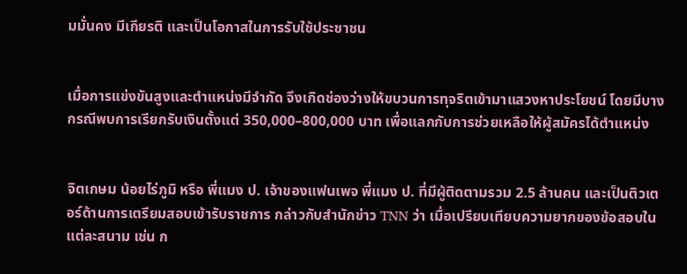มมั่นคง มีเกียรติ และเป็นโอกาสในการรับใช้ประชาชน


เมื่อการแข่งขันสูงและตำแหน่งมีจำกัด จึงเกิดช่องว่างให้ขบวนการทุจริตเข้ามาแสวงหาประโยชน์ โดยมีบางกรณีพบการเรียกรับเงินตั้งแต่ 350,000–800,000 บาท เพื่อแลกกับการช่วยเหลือให้ผู้สมัครได้ตำแหน่ง


จิตเกษม น้อยไร่ภูมิ หรือ พี่แมง ป. เจ้าของแฟนเพจ พี่แมง ป. ที่มีผู้ติดตามรวม 2.5 ล้านคน และเป็นติวเตอร์ด้านการเตรียมสอบเข้ารับราชการ กล่าวกับสำนักข่าว TNN ว่า เมื่อเปรียบเทียบความยากของข้อสอบในแต่ละสนาม เช่น ก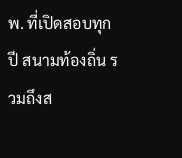พ. ที่เปิดสอบทุกปี สนามท้องถิ่น รวมถึงส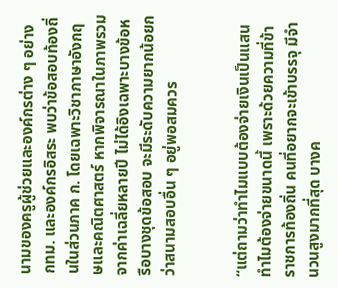นามของครูผู้ช่วยและองค์กรต่าง ๆ อย่าง กทม. และองค์กรอิสระ พบว่าข้อสอบท้องถิ่นในส่วนภาค ก. โดยเฉพาะวิชาภาษาอังกฤษและคณิตศาสตร์ หากพิจารณาในภาพรวมจากค่าเฉลี่ยหลายปี ไม่ได้อิงเฉพาะบางข้อหรือบางชุดข้อสอบ จะมีระดับความยากน้อยกว่าสนามสอบอื่น ๆ อยู่พอสมควร


“แต่ถามว่าทำไมแบบต้องจ่ายเงินเป็นแสน ทำไมต้องจ่ายขนาดนี้ เพราะด้วยความที่ข้าราชการท้องถิ่น คนที่อยากจะเข้าบรรจุ มีจำนวนสูงมากที่สุด บางค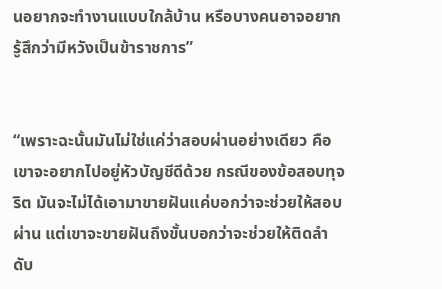นอยากจะทำงานแบบใกล้บ้าน หรือบางคนอาจอยากรู้สึกว่ามีหวังเป็นข้าราชการ”


“เพราะฉะนั้นมันไม่ใช่แค่ว่าสอบผ่านอย่างเดียว คือเขาจะอยากไปอยู่หัวบัญชีดีด้วย กรณีของข้อสอบทุจริต มันจะไม่ได้เอามาขายฝันแค่บอกว่าจะช่วยให้สอบผ่าน แต่เขาจะขายฝันถึงขั้นบอกว่าจะช่วยให้ติดลำดับ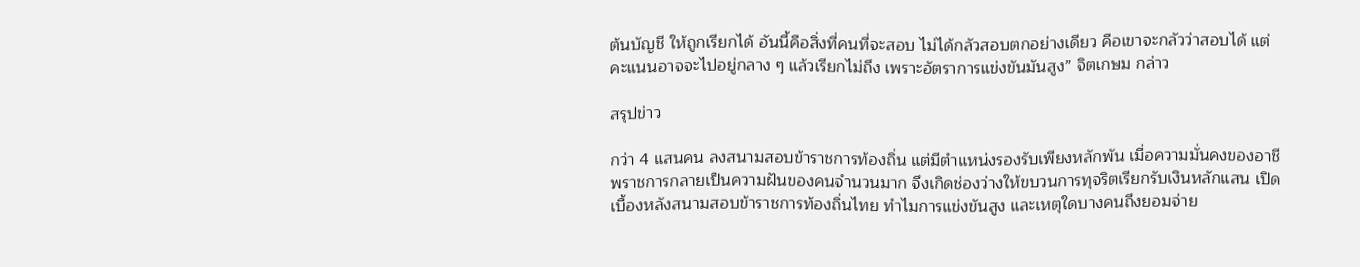ต้นบัญชี ให้ถูกเรียกได้ อันนี้คือสิ่งที่คนที่จะสอบ ไม่ได้กลัวสอบตกอย่างเดียว คือเขาจะกลัวว่าสอบได้ แต่คะแนนอาจจะไปอยู่กลาง ๆ แล้วเรียกไม่ถึง เพราะอัตราการแข่งขันมันสูง” จิตเกษม กล่าว

สรุปข่าว

กว่า 4 แสนคน ลงสนามสอบข้าราชการท้องถิ่น แต่มีตำแหน่งรองรับเพียงหลักพัน เมื่อความมั่นคงของอาชีพราชการกลายเป็นความฝันของคนจำนวนมาก จึงเกิดช่องว่างให้ขบวนการทุจริตเรียกรับเงินหลักแสน เปิดเบื้องหลังสนามสอบข้าราชการท้องถิ่นไทย ทำไมการแข่งขันสูง และเหตุใดบางคนถึงยอมจ่าย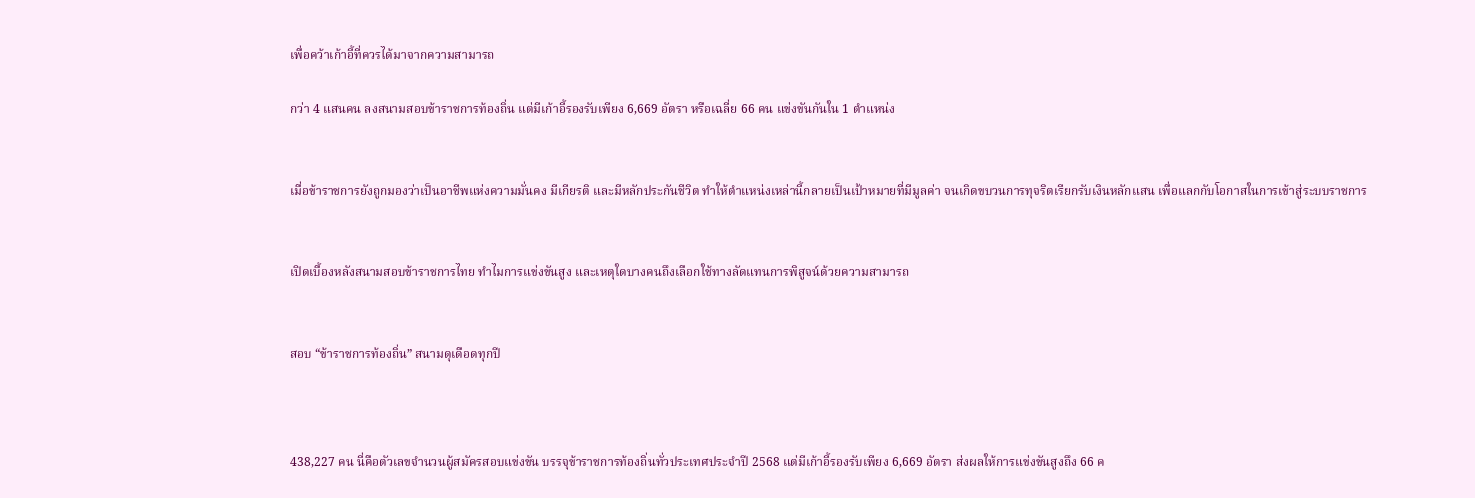เพื่อคว้าเก้าอี้ที่ควรได้มาจากความสามารถ

กว่า 4 แสนคน ลงสนามสอบข้าราชการท้องถิ่น แต่มีเก้าอี้รองรับเพียง 6,669 อัตรา หรือเฉลี่ย 66 คน แข่งขันกันใน 1 ตำแหน่ง


เมื่อข้าราชการยังถูกมองว่าเป็นอาชีพแห่งความมั่นคง มีเกียรติ และมีหลักประกันชีวิต ทำให้ตำแหน่งเหล่านี้กลายเป็นเป้าหมายที่มีมูลค่า จนเกิดขบวนการทุจริตเรียกรับเงินหลักแสน เพื่อแลกกับโอกาสในการเข้าสู่ระบบราชการ


เปิดเบื้องหลังสนามสอบข้าราชการไทย ทำไมการแข่งขันสูง และเหตุใดบางคนถึงเลือกใช้ทางลัดแทนการพิสูจน์ด้วยความสามารถ


สอบ “ข้าราชการท้องถิ่น” สนามดุเดือดทุกปี



438,227 คน นี่คือตัวเลขจำนวนผู้สมัครสอบแข่งขัน บรรจุข้าราชการท้องถิ่นทั่วประเทศประจำปี 2568 แต่มีเก้าอี้รองรับเพียง 6,669 อัตรา ส่งผลให้การแข่งขันสูงถึง 66 ค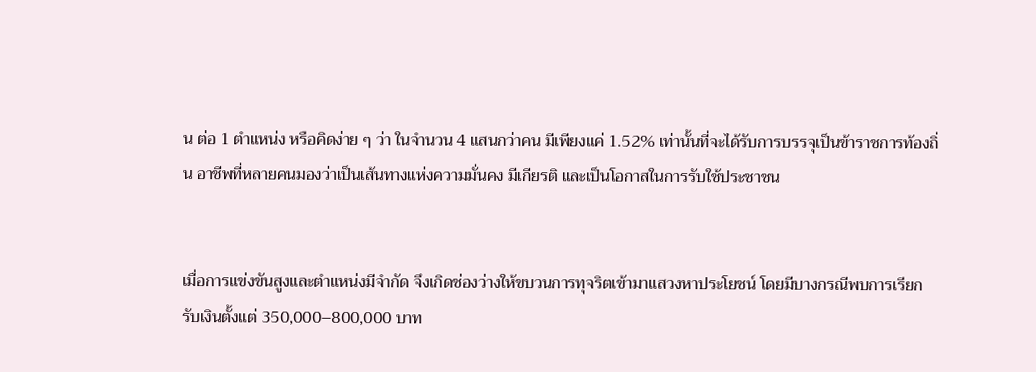น ต่อ 1 ตำแหน่ง หรือคิดง่าย ๆ ว่า ในจำนวน 4 แสนกว่าคน มีเพียงแค่ 1.52% เท่านั้นที่จะได้รับการบรรจุเป็นข้าราชการท้องถิ่น อาชีพที่หลายคนมองว่าเป็นเส้นทางแห่งความมั่นคง มีเกียรติ และเป็นโอกาสในการรับใช้ประชาชน


เมื่อการแข่งขันสูงและตำแหน่งมีจำกัด จึงเกิดช่องว่างให้ขบวนการทุจริตเข้ามาแสวงหาประโยชน์ โดยมีบางกรณีพบการเรียกรับเงินตั้งแต่ 350,000–800,000 บาท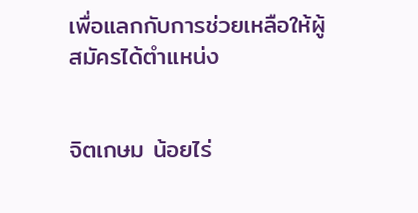เพื่อแลกกับการช่วยเหลือให้ผู้สมัครได้ตำแหน่ง


จิตเกษม น้อยไร่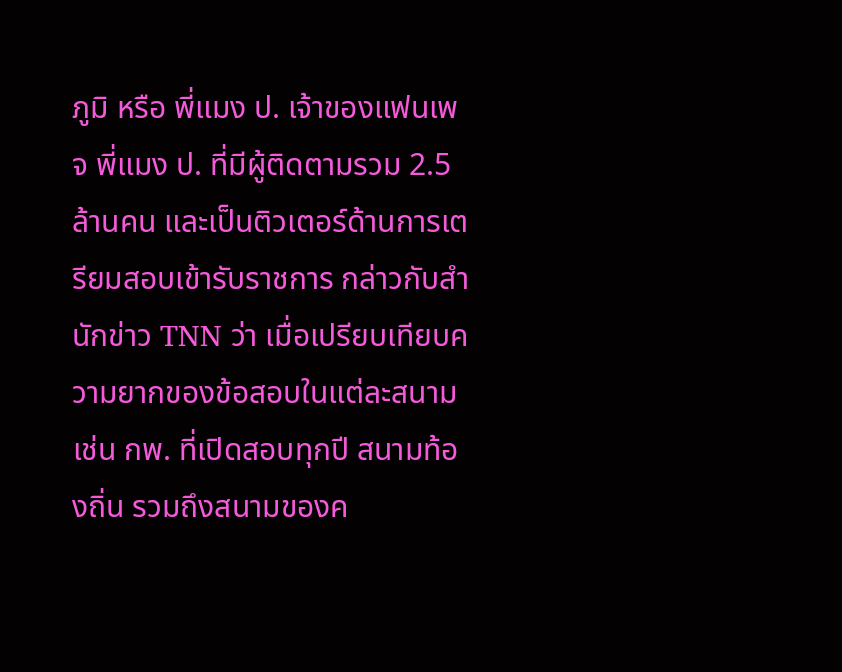ภูมิ หรือ พี่แมง ป. เจ้าของแฟนเพจ พี่แมง ป. ที่มีผู้ติดตามรวม 2.5 ล้านคน และเป็นติวเตอร์ด้านการเตรียมสอบเข้ารับราชการ กล่าวกับสำนักข่าว TNN ว่า เมื่อเปรียบเทียบความยากของข้อสอบในแต่ละสนาม เช่น กพ. ที่เปิดสอบทุกปี สนามท้องถิ่น รวมถึงสนามของค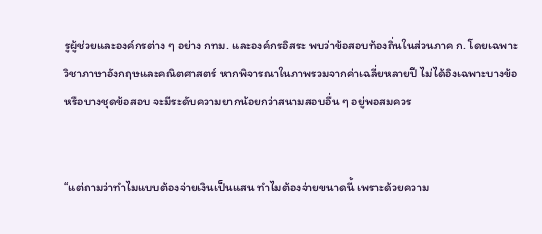รูผู้ช่วยและองค์กรต่าง ๆ อย่าง กทม. และองค์กรอิสระ พบว่าข้อสอบท้องถิ่นในส่วนภาค ก. โดยเฉพาะวิชาภาษาอังกฤษและคณิตศาสตร์ หากพิจารณาในภาพรวมจากค่าเฉลี่ยหลายปี ไม่ได้อิงเฉพาะบางข้อหรือบางชุดข้อสอบ จะมีระดับความยากน้อยกว่าสนามสอบอื่น ๆ อยู่พอสมควร


“แต่ถามว่าทำไมแบบต้องจ่ายเงินเป็นแสน ทำไมต้องจ่ายขนาดนี้ เพราะด้วยความ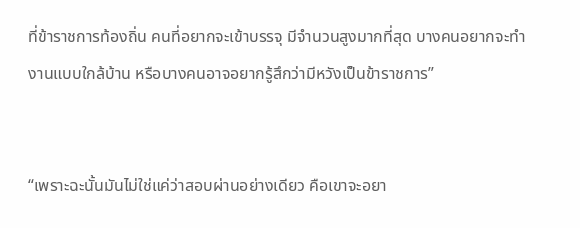ที่ข้าราชการท้องถิ่น คนที่อยากจะเข้าบรรจุ มีจำนวนสูงมากที่สุด บางคนอยากจะทำงานแบบใกล้บ้าน หรือบางคนอาจอยากรู้สึกว่ามีหวังเป็นข้าราชการ”


“เพราะฉะนั้นมันไม่ใช่แค่ว่าสอบผ่านอย่างเดียว คือเขาจะอยา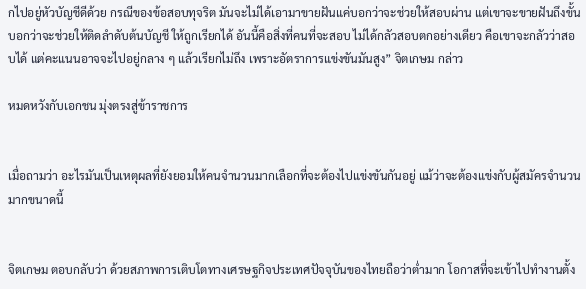กไปอยู่หัวบัญชีดีด้วย กรณีของข้อสอบทุจริต มันจะไม่ได้เอามาขายฝันแค่บอกว่าจะช่วยให้สอบผ่าน แต่เขาจะขายฝันถึงขั้นบอกว่าจะช่วยให้ติดลำดับต้นบัญชี ให้ถูกเรียกได้ อันนี้คือสิ่งที่คนที่จะสอบ ไม่ได้กลัวสอบตกอย่างเดียว คือเขาจะกลัวว่าสอบได้ แต่คะแนนอาจจะไปอยู่กลาง ๆ แล้วเรียกไม่ถึง เพราะอัตราการแข่งขันมันสูง” จิตเกษม กล่าว

หมดหวังกับเอกชน มุ่งตรงสู่ข้าราชการ


เมื่อถามว่า อะไรมันเป็นเหตุผลที่ยังยอมให้คนจำนวนมากเลือกที่จะต้องไปแข่งขันกันอยู่ แม้ว่าจะต้องแข่งกับผู้สมัครจำนวนมากขนาดนี้


จิตเกษม ตอบกลับว่า ด้วยสภาพการเติบโตทางเศรษฐกิจประเทศปัจจุบันของไทยถือว่าต่ำมาก โอกาสที่จะเข้าไปทำงานตั้ง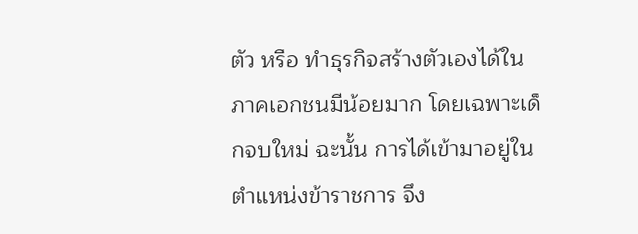ตัว หรือ ทำธุรกิจสร้างตัวเองได้ในภาคเอกชนมีน้อยมาก โดยเฉพาะเด็กจบใหม่ ฉะนั้น การได้เข้ามาอยู่ในตำแหน่งข้าราชการ จึง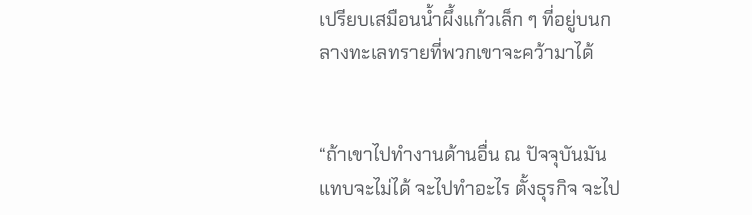เปรียบเสมือนน้ำผึ้งแก้วเล็ก ๆ ที่อยู่บนกลางทะเลทรายที่พวกเขาจะคว้ามาได้


“ถ้าเขาไปทำงานด้านอื่น ณ ปัจจุบันมันแทบจะไม่ได้ จะไปทำอะไร ตั้งธุรกิจ จะไป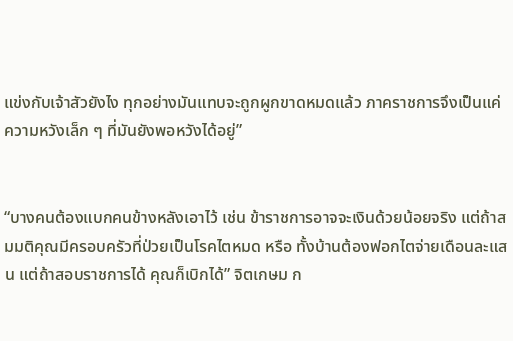แข่งกับเจ้าสัวยังไง ทุกอย่างมันแทบจะถูกผูกขาดหมดแล้ว ภาคราชการจึงเป็นแค่ความหวังเล็ก ๆ ที่มันยังพอหวังได้อยู่”


“บางคนต้องแบกคนข้างหลังเอาไว้ เช่น ข้าราชการอาจจะเงินด้วยน้อยจริง แต่ถ้าสมมติคุณมีครอบครัวที่ป่วยเป็นโรคไตหมด หรือ ทั้งบ้านต้องฟอกไตจ่ายเดือนละแสน แต่ถ้าสอบราชการได้ คุณก็เบิกได้” จิตเกษม ก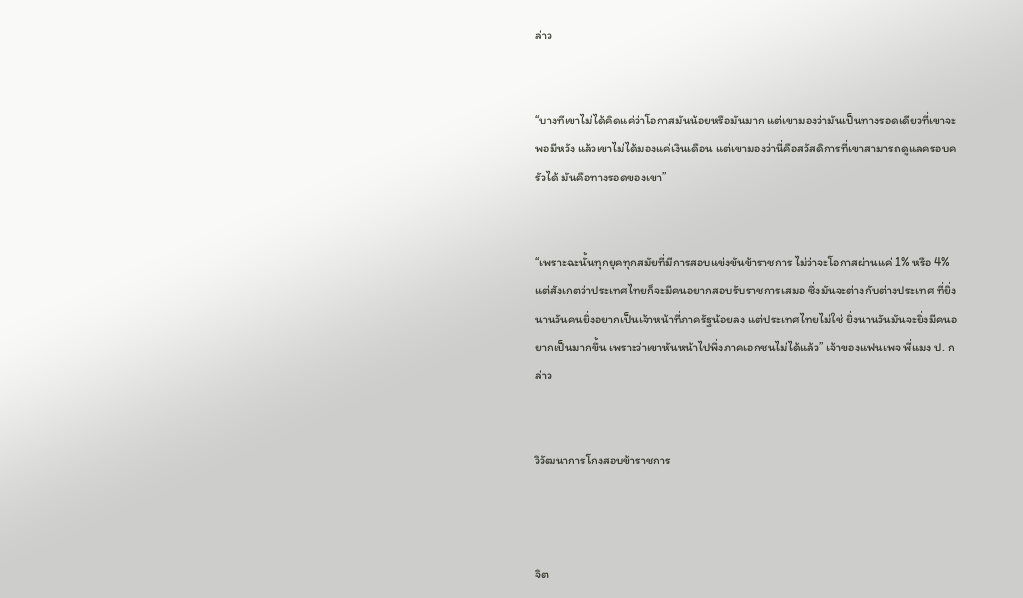ล่าว


“บางทีเขาไม่ได้คิดแค่ว่าโอกาสมันน้อยหรือมันมาก แต่เขามองว่ามันเป็นทางรอดเดียวที่เขาจะพอมีหวัง แล้วเขาไม่ได้มองแค่เงินเดือน แต่เขามองว่านี่คือสวัสดิการที่เขาสามารถดูแลครอบครัวได้ มันคือทางรอดของเขา”


“เพราะฉะนั้นทุกยุคทุกสมัยที่มีการสอบแข่งขันข้าราชการ ไม่ว่าจะโอกาสผ่านแค่ 1% หรือ 4% แต่สังเกตว่าประเทศไทยก็จะมีคนอยากสอบรับราชการเสมอ ซึ่งมันจะต่างกับต่างประเทศ ที่ยิ่งนานวันคนยิ่งอยากเป็นเจ้าหน้าที่ภาครัฐน้อยลง แต่ประเทศไทยไม่ใช่ ยิ่งนานวันมันจะยิ่งมีคนอยากเป็นมากขึ้น เพราะว่าเขาหันหน้าไปพึ่งภาคเอกชนไม่ได้แล้ว” เจ้าของแฟนเพจ พี่แมง ป. กล่าว


วิวัฒนาการโกงสอบข้าราชการ



จิต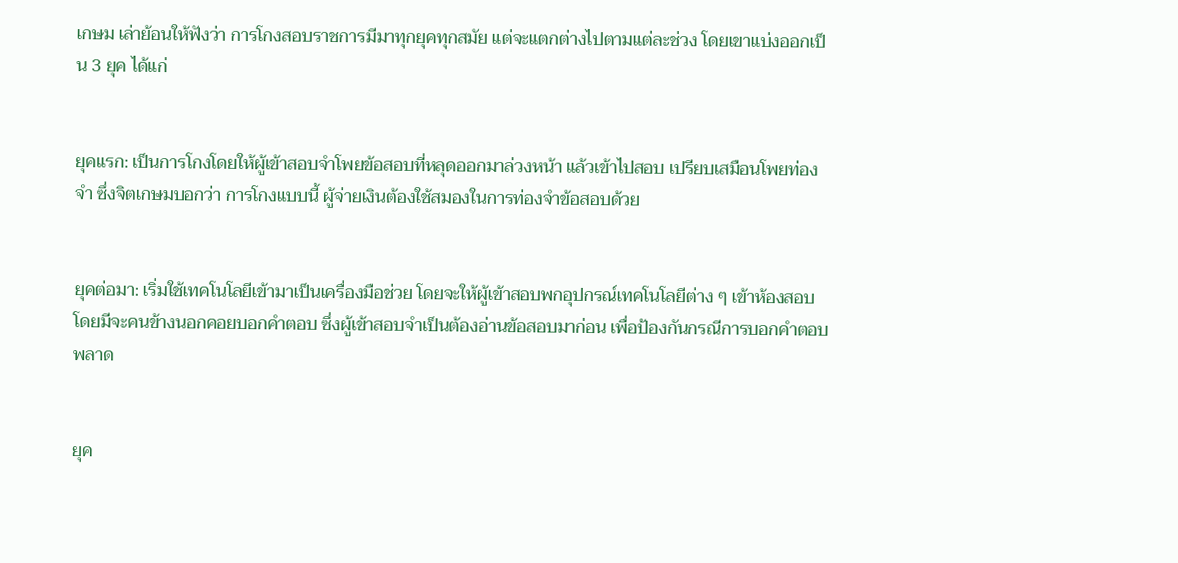เกษม เล่าย้อนให้ฟังว่า การโกงสอบราชการมีมาทุกยุคทุกสมัย แต่จะแตกต่างไปตามแต่ละช่วง โดยเขาแบ่งออกเป็น 3 ยุค ได้แก่


ยุคแรก: เป็นการโกงโดยให้ผู้เข้าสอบจำโพยข้อสอบที่หลุดออกมาล่วงหน้า แล้วเข้าไปสอบ เปรียบเสมือนโพยท่องจำ ซึ่งจิตเกษมบอกว่า การโกงแบบนี้ ผู้จ่ายเงินต้องใช้สมองในการท่องจำข้อสอบด้วย


ยุคต่อมา: เริ่มใช้เทคโนโลยีเข้ามาเป็นเครื่องมือช่วย โดยจะให้ผู้เข้าสอบพกอุปกรณ์เทคโนโลยีต่าง ๆ เข้าห้องสอบ โดยมีจะคนข้างนอกคอยบอกคำตอบ ซึ่งผู้เข้าสอบจำเป็นต้องอ่านข้อสอบมาก่อน เพื่อป้องกันกรณีการบอกคำตอบพลาด


ยุค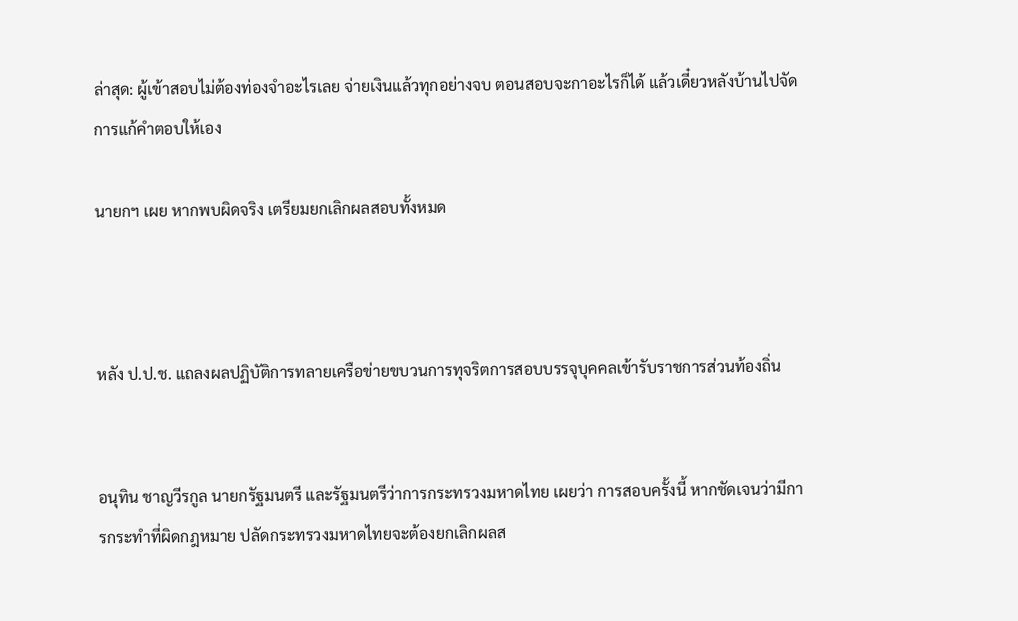ล่าสุด: ผู้เข้าสอบไม่ต้องท่องจำอะไรเลย จ่ายเงินแล้วทุกอย่างจบ ตอนสอบจะกาอะไรก็ได้ แล้วเดี๋ยวหลังบ้านไปจัดการแก้คำตอบให้เอง

นายกฯ เผย หากพบผิดจริง เตรียมยกเลิกผลสอบทั้งหมด



หลัง ป.ป.ช. แถลงผลปฏิบัติการทลายเครือข่ายขบวนการทุจริตการสอบบรรจุบุคคลเข้ารับราชการส่วนท้องถิ่น


อนุทิน ชาญวีรกูล นายกรัฐมนตรี และรัฐมนตรีว่าการกระทรวงมหาดไทย เผยว่า การสอบครั้งนี้ หากชัดเจนว่ามีการกระทำที่ผิดกฎหมาย ปลัดกระทรวงมหาดไทยจะต้องยกเลิกผลส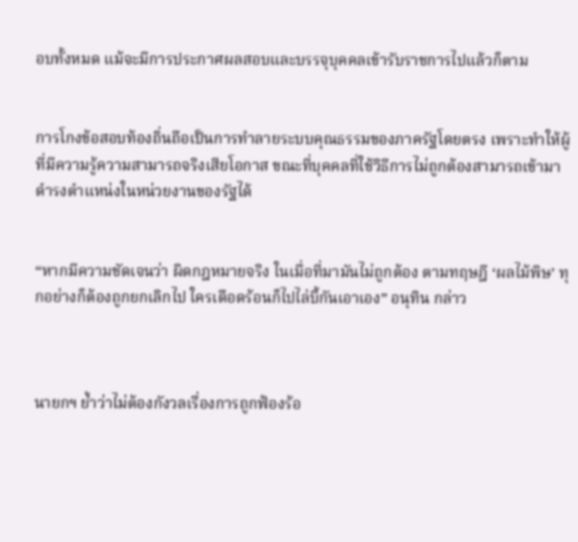อบทั้งหมด แม้จะมีการประกาศผลสอบและบรรจุบุคคลเข้ารับราชการไปแล้วก็ตาม


การโกงข้อสอบท้องถิ่นถือเป็นการทำลายระบบคุณธรรมของภาครัฐโดยตรง เพราะทำให้ผู้ที่มีความรู้ความสามารถจริงเสียโอกาส ขณะที่บุคคลที่ใช้วิธีการไม่ถูกต้องสามารถเข้ามาดำรงตำแหน่งในหน่วยงานของรัฐได้


“หากมีความชัดเจนว่า ผิดกฎหมายจริง ในเมื่อที่มามันไม่ถูกต้อง ตามทฤษฎี ‘ผลไม้พิษ’ ทุกอย่างก็ต้องถูกยกเลิกไป ใครเดือดร้อนก็ไปไล่บี้กันเอาเอง” อนุทิน กล่าว



นายกฯ ย้ำว่าไม่ต้องกังวลเรื่องการถูกฟ้องร้อ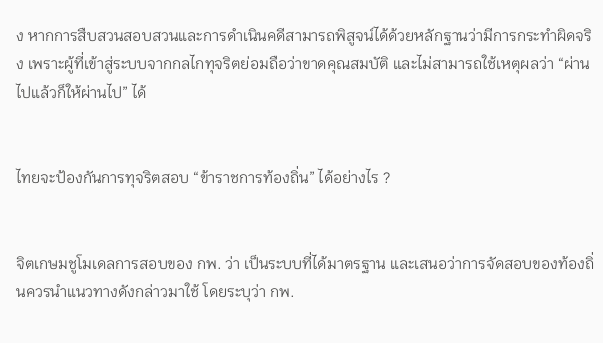ง หากการสืบสวนสอบสวนและการดำเนินคดีสามารถพิสูจน์ได้ด้วยหลักฐานว่ามีการกระทำผิดจริง เพราะผู้ที่เข้าสู่ระบบจากกลไกทุจริตย่อมถือว่าขาดคุณสมบัติ และไม่สามารถใช้เหตุผลว่า “ผ่านไปแล้วก็ให้ผ่านไป” ได้


ไทยจะป้องกันการทุจริตสอบ “ข้าราชการท้องถิ่น” ได้อย่างไร ?


จิตเกษมชูโมเดลการสอบของ กพ. ว่า เป็นระบบที่ได้มาตรฐาน และเสนอว่าการจัดสอบของท้องถิ่นควรนำแนวทางดังกล่าวมาใช้ โดยระบุว่า กพ.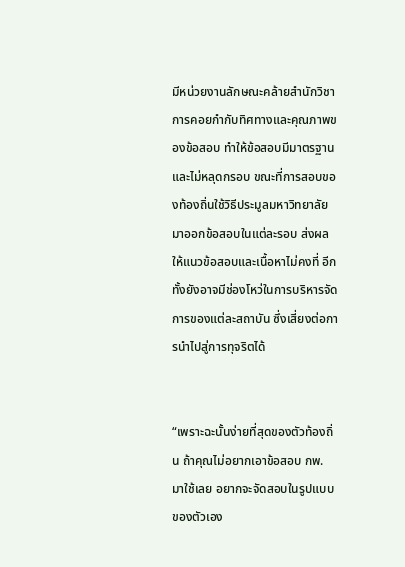มีหน่วยงานลักษณะคล้ายสำนักวิชาการคอยกำกับทิศทางและคุณภาพของข้อสอบ ทำให้ข้อสอบมีมาตรฐานและไม่หลุดกรอบ ขณะที่การสอบของท้องถิ่นใช้วิธีประมูลมหาวิทยาลัยมาออกข้อสอบในแต่ละรอบ ส่งผลให้แนวข้อสอบและเนื้อหาไม่คงที่ อีกทั้งยังอาจมีช่องโหว่ในการบริหารจัดการของแต่ละสถาบัน ซึ่งเสี่ยงต่อการนำไปสู่การทุจริตได้


“เพราะฉะนั้นง่ายที่สุดของตัวท้องถิ่น ถ้าคุณไม่อยากเอาข้อสอบ กพ. มาใช้เลย อยากจะจัดสอบในรูปแบบของตัวเอง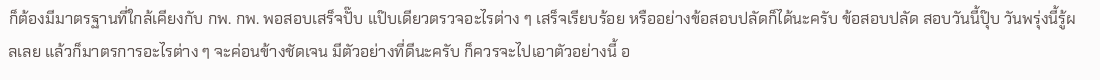ก็ต้องมีมาตรฐานที่ใกล้เคียงกับ กพ. กพ. พอสอบเสร็จปั๊บ แป๊บเดียวตรวจอะไรต่าง ๆ เสร็จเรียบร้อย หรืออย่างข้อสอบปลัดก็ได้นะครับ ข้อสอบปลัด สอบวันนี้ปุ๊บ วันพรุ่งนี้รู้ผลเลย แล้วก็มาตรการอะไรต่าง ๆ จะค่อนข้างชัดเจน มีตัวอย่างที่ดีนะครับ ก็ควรจะไปเอาตัวอย่างนี้ อ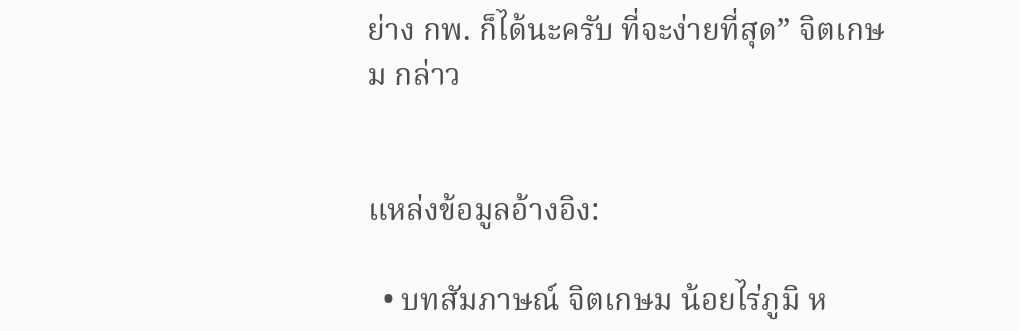ย่าง กพ. ก็ได้นะครับ ที่จะง่ายที่สุด” จิตเกษม กล่าว


แหล่งข้อมูลอ้างอิง:

  • บทสัมภาษณ์ จิตเกษม น้อยไร่ภูมิ ห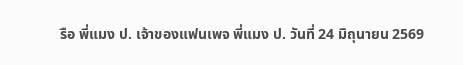รือ พี่แมง ป. เจ้าของแฟนเพจ พี่แมง ป. วันที่ 24 มิถุนายน 2569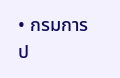• กรมการป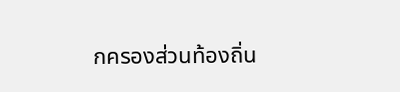กครองส่วนท้องถิ่น